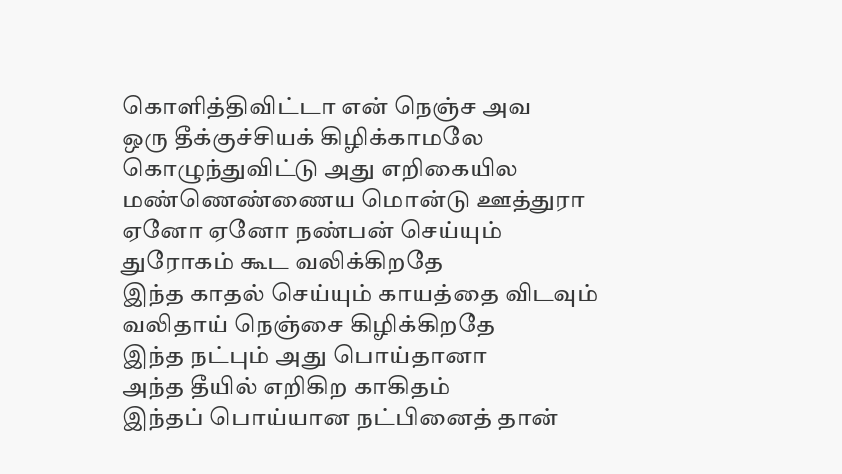கொளித்திவிட்டா என் நெஞ்ச அவ
ஒரு தீக்குச்சியக் கிழிக்காமலே
கொழுந்துவிட்டு அது எறிகையில
மண்ணெண்ணைய மொன்டு ஊத்துரா
ஏனோ ஏனோ நண்பன் செய்யும்
துரோகம் கூட வலிக்கிறதே
இந்த காதல் செய்யும் காயத்தை விடவும்
வலிதாய் நெஞ்சை கிழிக்கிறதே
இந்த நட்பும் அது பொய்தானா
அந்த தீயில் எறிகிற காகிதம்
இந்தப் பொய்யான நட்பினைத் தான்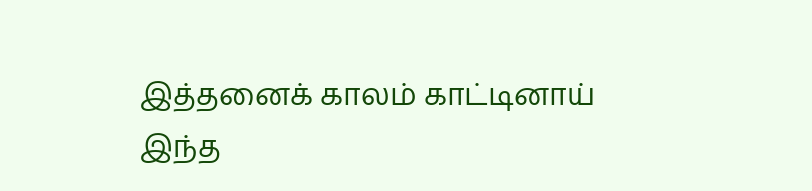இத்தனைக் காலம் காட்டினாய்
இந்த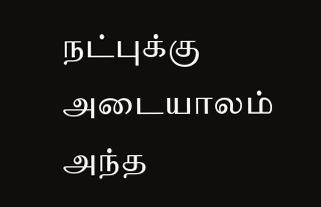நட்புக்கு அடையாலம்
அந்த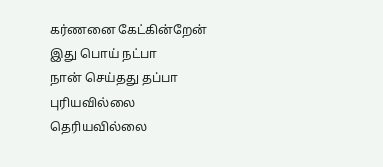கர்ணனை கேட்கின்றேன்
இது பொய் நட்பா
நான் செய்தது தப்பா
புரியவில்லை தெரியவில்லை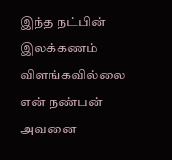இந்த நட்பின் இலக்கணம் விளங்கவில்லை
என் நண்பன் அவனை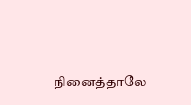நினைத்தாலே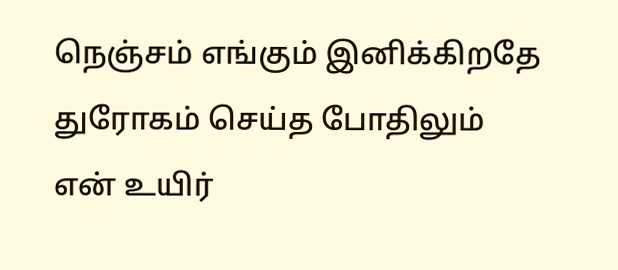நெஞ்சம் எங்கும் இனிக்கிறதே
துரோகம் செய்த போதிலும்
என் உயிர்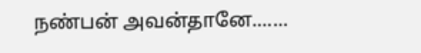நண்பன் அவன்தானே.......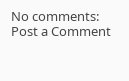No comments:
Post a Comment